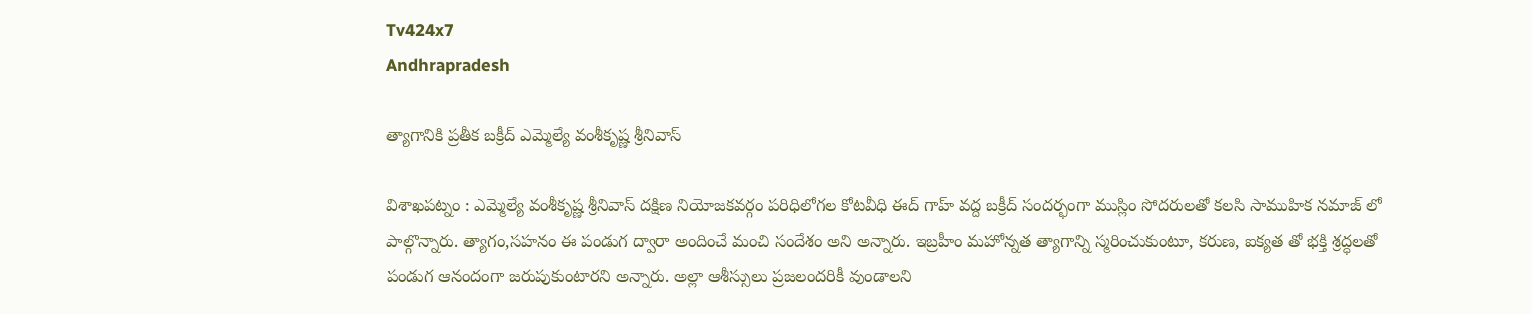Tv424x7
Andhrapradesh

త్యాగానికి ప్రతీక బక్రీద్ ఎమ్మెల్యే వంశీకృష్ణ శ్రీనివాస్

విశాఖపట్నం : ఎమ్మెల్యే వంశీకృష్ణ శ్రీనివాస్ దక్షిణ నియోజకవర్గం పరిధిలోగల కోటవీధి ఈద్ గాహ్ వద్ద బక్రీద్ సందర్భంగా ముస్లిం సోదరులతో కలసి సాముహిక నమాజ్ లో పాల్గొన్నారు. త్యాగం,సహనం ఈ పండుగ ద్వారా అందించే మంచి సందేశం అని అన్నారు. ఇబ్రహీం మహోన్నత త్యాగాన్ని స్మరించుకుంటూ, కరుణ, ఐక్యత తో భక్తి శ్రద్ధలతో పండుగ ఆనందంగా జరుపుకుంటారని అన్నారు. అల్లా ఆశీస్సులు ప్రజలందరికీ వుండాలని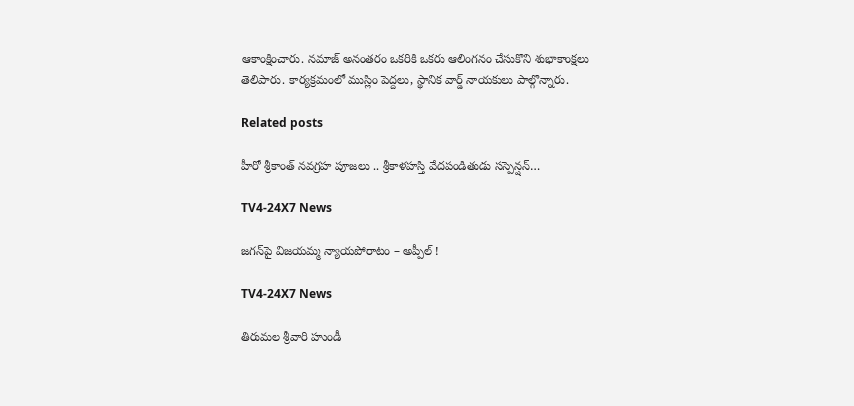ఆకాంక్షించారు. నమాజ్ అనంతరం ఒకరికి ఒకరు ఆలింగనం చేసుకొని శుభాకాంక్షలు తెలిపారు. కార్యక్రమంలో ముస్లిం పెద్దలు, స్థానిక వార్డ్ నాయకులు పాల్గొన్నారు.

Related posts

హీరో శ్రీకాంత్ న‌వ‌గ్ర‌హ పూజ‌లు .. శ్రీకాళ‌హ‌స్తి వేద‌పండితుడు స‌స్పెన్ష‌న్…

TV4-24X7 News

జగన్‌పై విజయమ్మ న్యాయపోరాటం – అప్పీల్ !

TV4-24X7 News

తిరుమల శ్రీవారి హుండీ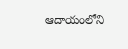ఆదాయంలోని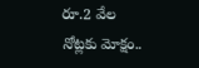రూ.2 వేల నోట్లకు మోక్షం..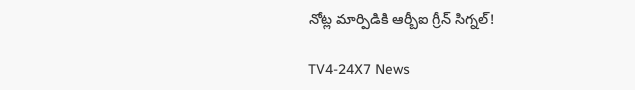నోట్ల మార్పిడికి ఆర్బీఐ గ్రీన్ సిగ్నల్!

TV4-24X7 News